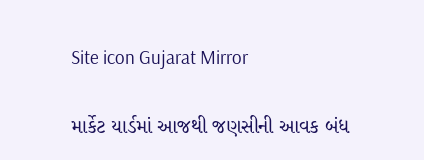Site icon Gujarat Mirror

માર્કેટ યાર્ડમાં આજથી જણસીની આવક બંધ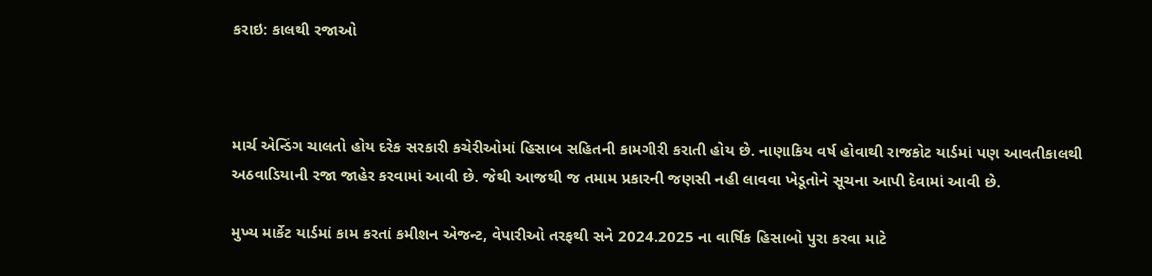કરાઇ: કાલથી રજાઓ



માર્ચ એન્ડિંગ ચાલતો હોય દરેક સરકારી કચેરીઓમાં હિસાબ સહિતની કામગીરી કરાતી હોય છે. નાણાકિય વર્ષ હોવાથી રાજકોટ યાર્ડમાં પણ આવતીકાલથી અઠવાડિયાની રજા જાહેર કરવામાં આવી છે. જેથી આજથી જ તમામ પ્રકારની જણસી નહી લાવવા ખેડૂતોને સૂચના આપી દેવામાં આવી છે.

મુખ્ય માર્કેટ યાર્ડમાં કામ કરતાં કમીશન એજન્ટ, વેપારીઓ તરફથી સને 2024.2025 ના વાર્ષિક હિસાબો પુરા કરવા માટે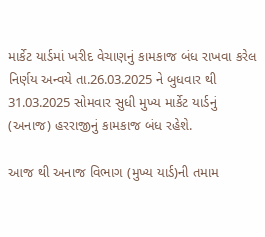માર્કેટ યાર્ડમાં ખરીદ વેચાણનું કામકાજ બંધ રાખવા કરેલ નિર્ણય અન્વયે તા.26.03.2025 ને બુધવાર થી 31.03.2025 સોમવાર સુધી મુખ્ય માર્કેટ યાર્ડનું (અનાજ) હરરાજીનું કામકાજ બંધ રહેશે.

આજ થી અનાજ વિભાગ (મુખ્ય યાર્ડ)ની તમામ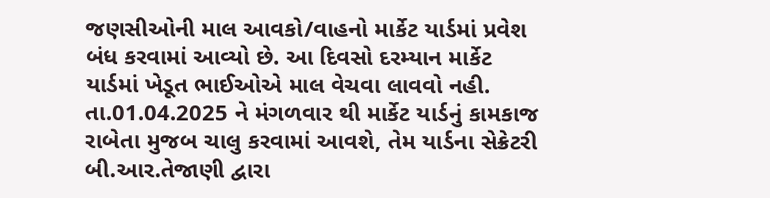જણસીઓની માલ આવકો/વાહનો માર્કેટ યાર્ડમાં પ્રવેશ બંધ કરવામાં આવ્યો છે. આ દિવસો દરમ્યાન માર્કેટ યાર્ડમાં ખેડૂત ભાઈઓએ માલ વેચવા લાવવો નહી. તા.01.04.2025 ને મંગળવાર થી માર્કેટ યાર્ડનું કામકાજ રાબેતા મુજબ ચાલુ કરવામાં આવશે, તેમ યાર્ડના સેક્રેટરી બી.આર.તેજાણી દ્વારા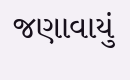જણાવાયું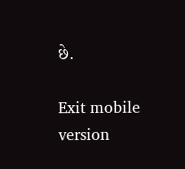છે.

Exit mobile version